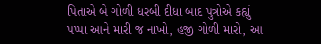પિતાએ બે ગોળી ધરબી દીધા બાદ પુત્રોએ કહ્યું પપ્પા આને મારી જ નાખો, હજી ગોળી મારો, આ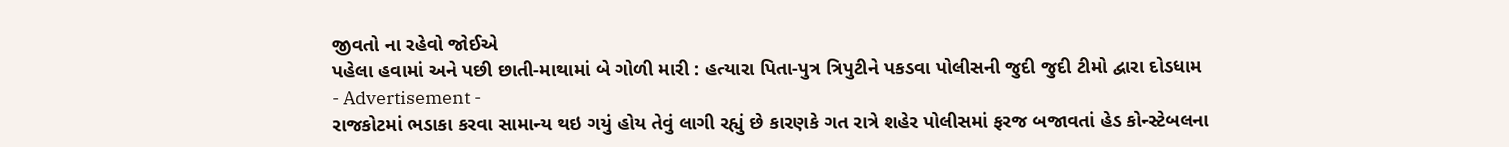જીવતો ના રહેવો જોઈએ
પહેલા હવામાં અને પછી છાતી-માથામાં બે ગોળી મારી : હત્યારા પિતા-પુત્ર ત્રિપુટીને પકડવા પોલીસની જુદી જુદી ટીમો દ્વારા દોડધામ
- Advertisement -
રાજકોટમાં ભડાકા કરવા સામાન્ય થઇ ગયું હોય તેવું લાગી રહ્યું છે કારણકે ગત રાત્રે શહેર પોલીસમાં ફરજ બજાવતાં હેડ કોન્સ્ટેબલના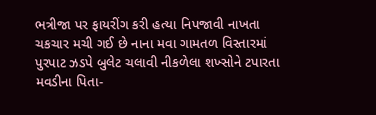ભત્રીજા પર ફાયરીંગ કરી હત્યા નિપજાવી નાખતા ચકચાર મચી ગઈ છે નાના મવા ગામતળ વિસ્તારમાં પુરપાટ ઝડપે બુલેટ ચલાવી નીકળેલા શખ્સોને ટપારતા મવડીના પિતા-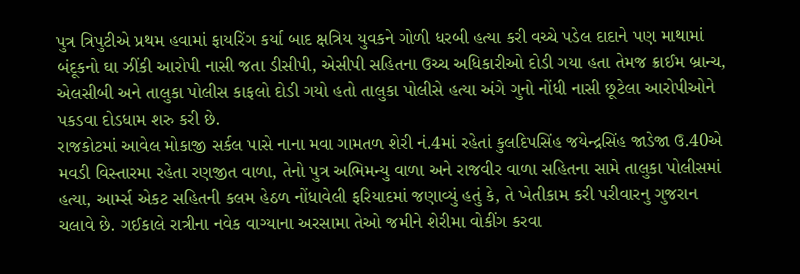પુત્ર ત્રિપુટીએ પ્રથમ હવામાં ફાયરિંગ કર્યા બાદ ક્ષત્રિય યુવકને ગોળી ધરબી હત્યા કરી વચ્ચે પડેલ દાદાને પણ માથામાં બંદૂકનો ઘા ઝીંકી આરોપી નાસી જતા ડીસીપી, એસીપી સહિતના ઉચ્ચ અધિકારીઓ દોડી ગયા હતા તેમજ ક્રાઈમ બ્રાન્ચ, એલસીબી અને તાલુકા પોલીસ કાફલો દોડી ગયો હતો તાલુકા પોલીસે હત્યા અંગે ગુનો નોંધી નાસી છૂટેલા આરોપીઓને પકડવા દોડધામ શરુ કરી છે.
રાજકોટમાં આવેલ મોકાજી સર્કલ પાસે નાના મવા ગામતળ શેરી નં.4માં રહેતાં કુલદિપસિંહ જયેન્દ્રસિંહ જાડેજા ઉ.40એ મવડી વિસ્તારમા રહેતા રણજીત વાળા, તેનો પુત્ર અભિમન્યુ વાળા અને રાજવીર વાળા સહિતના સામે તાલુકા પોલીસમાં હત્યા, આર્મ્સ એકટ સહિતની કલમ હેઠળ નોંધાવેલી ફરિયાદમાં જણાવ્યું હતું કે, તે ખેતીકામ કરી પરીવારનુ ગુજરાન ચલાવે છે. ગઈકાલે રાત્રીના નવેક વાગ્યાના અરસામા તેઓ જમીને શેરીમા વોકીંગ કરવા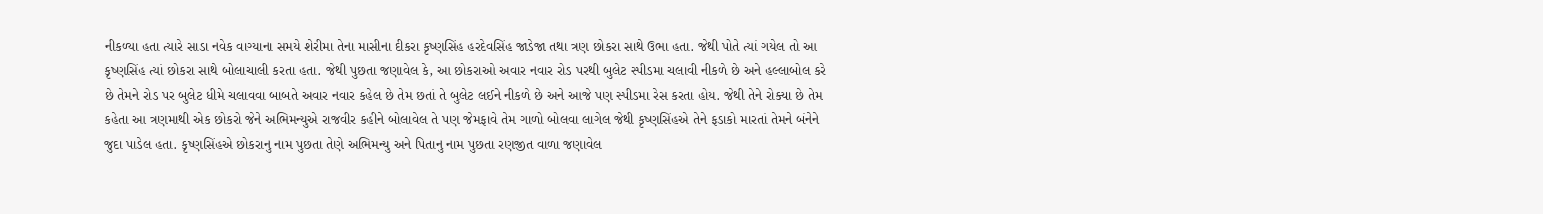નીકળ્યા હતા ત્યારે સાડા નવેક વાગ્યાના સમયે શેરીમા તેના માસીના દીકરા કૃષ્ણસિંહ હરદેવસિંહ જાડેજા તથા ત્રણ છોકરા સાથે ઉભા હતા. જેથી પોતે ત્યાં ગયેલ તો આ કૃષ્ણસિંહ ત્યાં છોકરા સાથે બોલાચાલી કરતા હતા. જેથી પુછતા જણાવેલ કે, આ છોકરાઓ અવાર નવાર રોડ પરથી બુલેટ સ્પીડમા ચલાવી નીકળે છે અને હલ્લાબોલ કરે છે તેમને રોડ પર બુલેટ ધીમે ચલાવવા બાબતે અવાર નવાર કહેલ છે તેમ છતાં તે બુલેટ લઈને નીકળે છે અને આજે પણ સ્પીડમા રેસ કરતા હોય. જેથી તેને રોક્યા છે તેમ કહેતા આ ત્રણમાથી એક છોકરો જેને અભિમન્યુએ રાજવીર કહીને બોલાવેલ તે પણ જેમફાવે તેમ ગાળો બોલવા લાગેલ જેથી કૃષ્ણસિંહએ તેને ફડાકો મારતાં તેમને બંનેને જુદા પાડેલ હતા. કૃષ્ણસિંહએ છોકરાનુ નામ પુછતા તેણે અભિમન્યુ અને પિતાનુ નામ પુછતા રણજીત વાળા જણાવેલ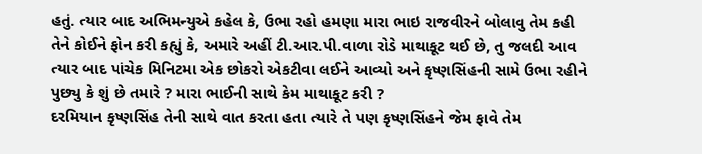હતું. ત્યાર બાદ અભિમન્યુએ કહેલ કે, ઉભા રહો હમણા મારા ભાઇ રાજવીરને બોલાવુ તેમ કહી તેને કોઈને ફોન કરી કહ્યું કે, અમારે અહીં ટી.આર.પી.વાળા રોડે માથાકૂટ થઈ છે, તુ જલદી આવ ત્યાર બાદ પાંચેક મિનિટમા એક છોકરો એકટીવા લઈને આવ્યો અને કૃષ્ણસિંહની સામે ઉભા રહીને પુછ્યુ કે શું છે તમારે ? મારા ભાઈની સાથે કેમ માથાકૂટ કરી ?
દરમિયાન કૃષ્ણસિંહ તેની સાથે વાત કરતા હતા ત્યારે તે પણ કૃષ્ણસિંહને જેમ ફાવે તેમ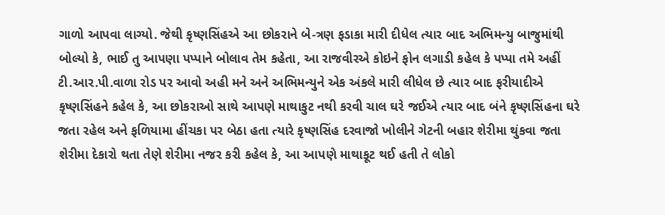ગાળો આપવા લાગ્યો. જેથી કૃષ્ણસિંહએ આ છોકરાને બે-ત્રણ ફડાકા મારી દીધેલ ત્યાર બાદ અભિમન્યુ બાજુમાંથી બોલ્યો કે, ભાઈ તુ આપણા પપ્પાને બોલાવ તેમ કહેતા, આ રાજવીરએ કોઇને ફોન લગાડી કહેલ કે પપ્પા તમે અહીં ટી.આર.પી.વાળા રોડ પર આવો અહી મને અને અભિમન્યુને એક અંકલે મારી લીધેલ છે ત્યાર બાદ ફરીયાદીએ કૃષ્ણસિંહને કહેલ કે, આ છોકરાઓ સાથે આપણે માથાકુટ નથી કરવી ચાલ ઘરે જઈએ ત્યાર બાદ બંને કૃષ્ણસિંહના ઘરે જતા રહેલ અને ફળિયામા હીંચકા પર બેઠા હતા ત્યારે કૃષ્ણસિંહ દરવાજો ખોલીને ગેટની બહાર શેરીમા થુંકવા જતા શેરીમા દેકારો થતા તેણે શેરીમા નજર કરી કહેલ કે, આ આપણે માથાકૂટ થઈ હતી તે લોકો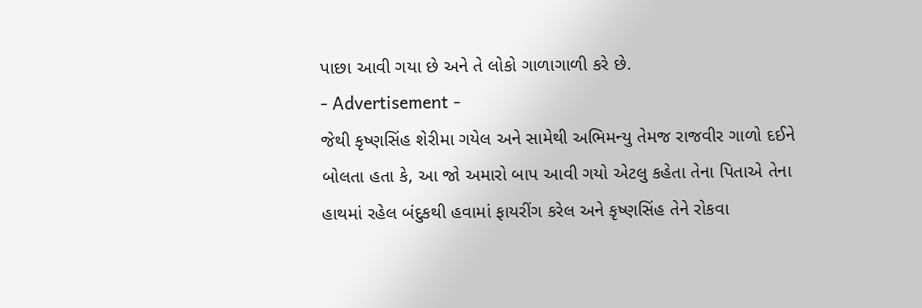પાછા આવી ગયા છે અને તે લોકો ગાળાગાળી કરે છે.
- Advertisement -
જેથી કૃષ્ણસિંહ શેરીમા ગયેલ અને સામેથી અભિમન્યુ તેમજ રાજવીર ગાળો દઈને બોલતા હતા કે, આ જો અમારો બાપ આવી ગયો એટલુ કહેતા તેના પિતાએ તેના હાથમાં રહેલ બંદુકથી હવામાં ફાયરીંગ કરેલ અને કૃષ્ણસિંહ તેને રોકવા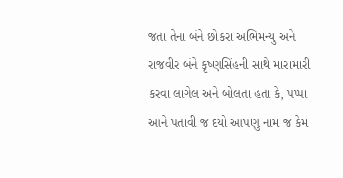જતા તેના બંને છોકરા અભિમન્યુ અને રાજવીર બંને કૃષ્ણસિંહની સાથે મારામારી કરવા લાગેલ અને બોલતા હતા કે, પપ્પા આને પતાવી જ દયો આપણુ નામ જ કેમ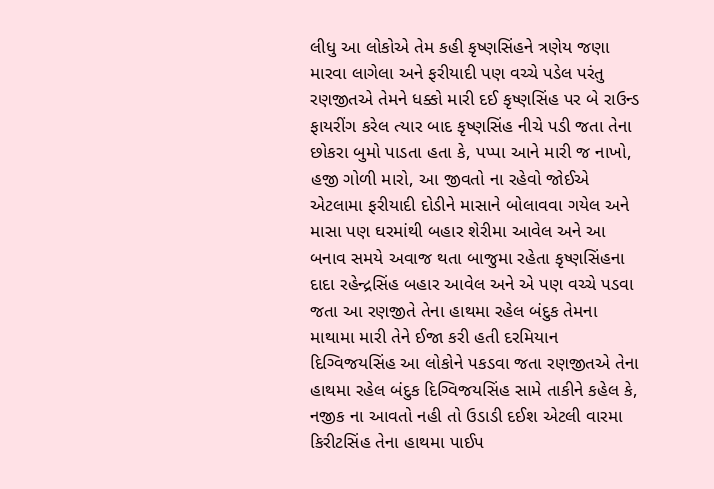લીધુ આ લોકોએ તેમ કહી કૃષ્ણસિંહને ત્રણેય જણા મારવા લાગેલા અને ફરીયાદી પણ વચ્ચે પડેલ પરંતુ રણજીતએ તેમને ધક્કો મારી દઈ કૃષ્ણસિંહ પર બે રાઉન્ડ ફાયરીંગ કરેલ ત્યાર બાદ કૃષ્ણસિંહ નીચે પડી જતા તેના છોકરા બુમો પાડતા હતા કે, પપ્પા આને મારી જ નાખો, હજી ગોળી મારો, આ જીવતો ના રહેવો જોઈએ એટલામા ફરીયાદી દોડીને માસાને બોલાવવા ગયેલ અને માસા પણ ઘરમાંથી બહાર શેરીમા આવેલ અને આ બનાવ સમયે અવાજ થતા બાજુમા રહેતા કૃષ્ણસિંહના દાદા રહેન્દ્રસિંહ બહાર આવેલ અને એ પણ વચ્ચે પડવા જતા આ રણજીતે તેના હાથમા રહેલ બંદુક તેમના માથામા મારી તેને ઈજા કરી હતી દરમિયાન દિગ્વિજયસિંહ આ લોકોને પકડવા જતા રણજીતએ તેના હાથમા રહેલ બંદુક દિગ્વિજયસિંહ સામે તાકીને કહેલ કે, નજીક ના આવતો નહી તો ઉડાડી દઈશ એટલી વારમા કિરીટસિંહ તેના હાથમા પાઈપ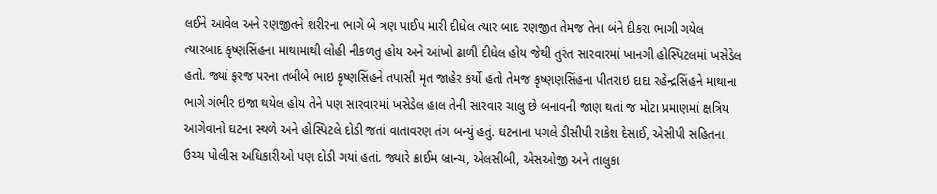લઈને આવેલ અને રણજીતને શરીરના ભાગે બે ત્રણ પાઈપ મારી દીધેલ ત્યાર બાદ રણજીત તેમજ તેના બંને દીકરા ભાગી ગયેલ ત્યારબાદ કૃષ્ણસિંહના માથામાથી લોહી નીકળતુ હોય અને આંખો ઢાળી દીધેલ હોય જેથી તુરંત સારવારમાં ખાનગી હોસ્પિટલમાં ખસેડેલ હતો. જ્યાં ફરજ પરના તબીબે ભાઇ કૃષ્ણસિંહને તપાસી મૃત જાહેર કર્યો હતો તેમજ કૃષ્ણણસિંહના પીતરાઇ દાદા રહેન્દ્રસિંહને માથાના ભાગે ગંભીર ઇજા થયેલ હોય તેને પણ સારવારમાં ખસેડેલ હાલ તેની સારવાર ચાલુ છે બનાવની જાણ થતાં જ મોટા પ્રમાણમાં ક્ષત્રિય આગેવાનો ઘટના સ્થળે અને હોસ્પિટલે દોડી જતાં વાતાવરણ તંગ બન્યું હતું. ઘટનાના પગલે ડીસીપી રાકેશ દેસાઈ, એસીપી સહિતના ઉચ્ચ પોલીસ અધિકારીઓ પણ દોડી ગયાં હતાં. જ્યારે ક્રાઈમ બ્રાન્ચ, એલસીબી, એસઓજી અને તાલુકા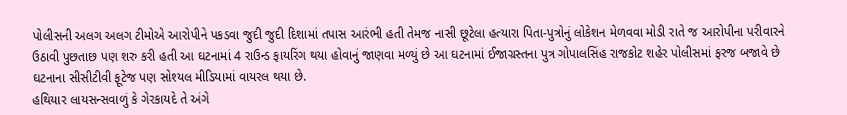પોલીસની અલગ અલગ ટીમોએ આરોપીને પકડવા જુદી જુદી દિશામાં તપાસ આરંભી હતી તેમજ નાસી છૂટેલા હત્યારા પિતા-પુત્રોનું લોકેશન મેળવવા મોડી રાતે જ આરોપીના પરીવારને ઉઠાવી પુછતાછ પણ શરુ કરી હતી આ ઘટનામાં 4 રાઉન્ડ ફાયરિંગ થયા હોવાનું જાણવા મળ્યું છે આ ઘટનામાં ઈજાગ્રસ્તના પુત્ર ગોપાલસિંહ રાજકોટ શહેર પોલીસમાં ફરજ બજાવે છે ઘટનાના સીસીટીવી ફૂટેજ પણ સોશ્યલ મીડિયામાં વાયરલ થયા છે.
હથિયાર લાયસન્સવાળું કે ગેરકાયદે તે અંગે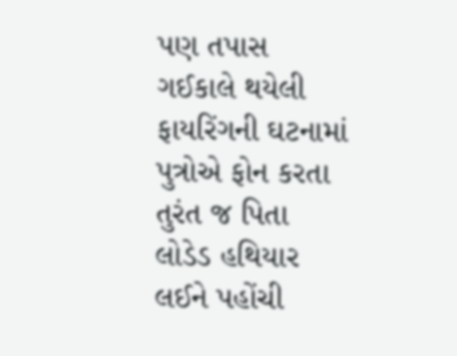પણ તપાસ
ગઈકાલે થયેલી ફાયરિંગની ઘટનામાં પુત્રોએ ફોન કરતા તુરંત જ પિતા લોડેડ હથિયાર લઈને પહોંચી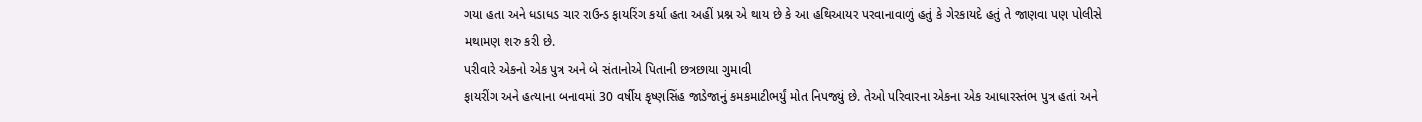ગયા હતા અને ધડાધડ ચાર રાઉન્ડ ફાયરિંગ કર્યા હતા અહીં પ્રશ્ન એ થાય છે કે આ હથિઆયર પરવાનાવાળું હતું કે ગેરકાયદે હતું તે જાણવા પણ પોલીસે મથામણ શરુ કરી છે.
પરીવારે એકનો એક પુત્ર અને બે સંતાનોએ પિતાની છત્રછાયા ગુમાવી
ફાયરીંગ અને હત્યાના બનાવમાં 30 વર્ષીય કૃષ્ણસિંહ જાડેજાનું કમકમાટીભર્યું મોત નિપજ્યું છે. તેઓ પરિવારના એકના એક આધારસ્તંભ પુત્ર હતાં અને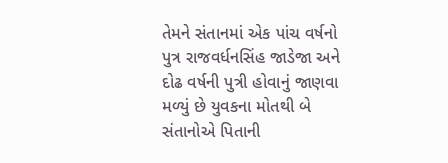તેમને સંતાનમાં એક પાંચ વર્ષનો પુત્ર રાજવર્ધનસિંહ જાડેજા અને દોઢ વર્ષની પુત્રી હોવાનું જાણવા મળ્યું છે યુવકના મોતથી બે સંતાનોએ પિતાની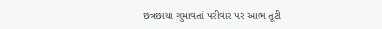છત્રછાયા ગુમાવતાં પરીવાર પર આભ તૂટી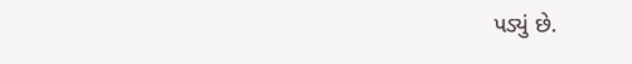પડ્યું છે.